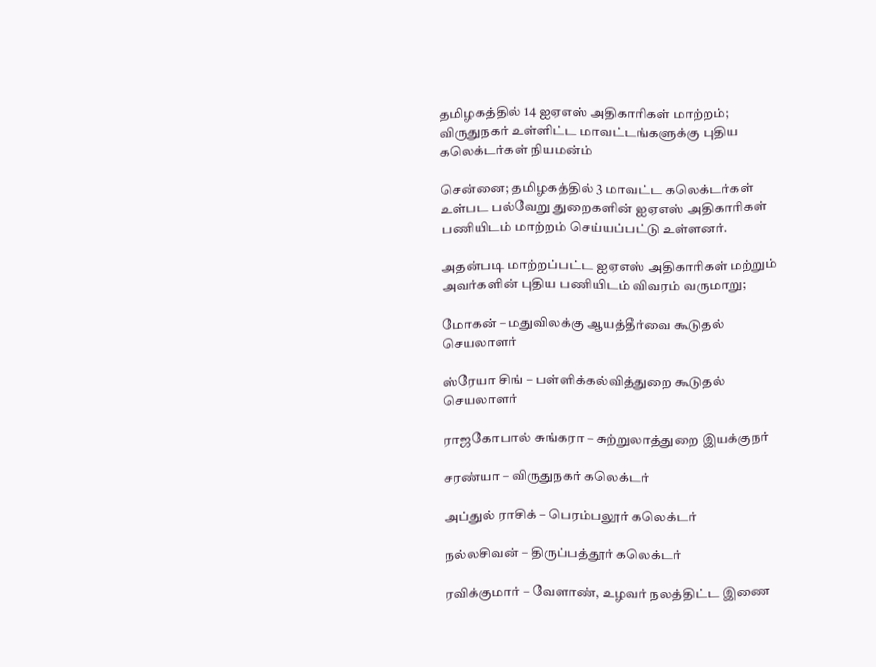தமிழகத்தில் 14 ஐஏஎஸ் அதிகாரிகள் மாற்றம்; விருதுநகர் உள்ளிட்ட மாவட்டங்களுக்கு புதிய கலெக்டர்கள் நியமன்ம்

சென்னை; தமிழகத்தில் 3 மாவட்ட கலெக்டர்கள் உள்பட பல்வேறு துறைகளின் ஐஏஎஸ் அதிகாரிகள் பணியிடம் மாற்றம் செய்யப்பட்டு உள்ளனர்.

அதன்படி மாற்றப்பட்ட ஐஏஎஸ் அதிகாரிகள் மற்றும் அவர்களின் புதிய பணியிடம் விவரம் வருமாறு;

மோகன் – மதுவிலக்கு ஆயத்தீர்வை கூடுதல் செயலாளர்

ஸ்ரேயா சிங் – பள்ளிக்கல்வித்துறை கூடுதல் செயலாளர்

ராஜகோபால் சுங்கரா – சுற்றுலாத்துறை இயக்குநர்

சரண்யா – விருதுநகர் கலெக்டர்

அப்துல் ராசிக் – பெரம்பலூர் கலெக்டர்

நல்லசிவன் – திருப்பத்தூர் கலெக்டர்

ரவிக்குமார் – வேளாண், உழவர் நலத்திட்ட இணை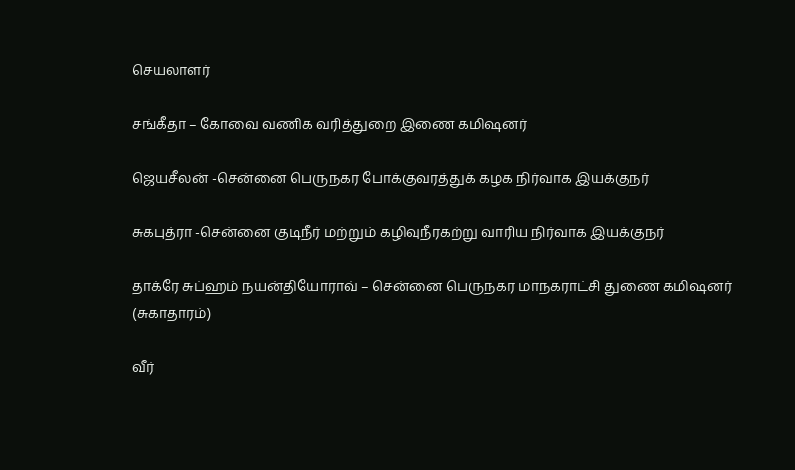செயலாளர்

சங்கீதா – கோவை வணிக வரித்துறை இணை கமிஷனர்

ஜெயசீலன் -சென்னை பெருநகர போக்குவரத்துக் கழக நிர்வாக இயக்குநர்

சுகபுத்ரா -சென்னை குடிநீர் மற்றும் கழிவுநீரகற்று வாரிய நிர்வாக இயக்குநர்

தாக்ரே சுப்ஹம் நயன்தியோராவ் – சென்னை பெருநகர மாநகராட்சி துணை கமிஷனர் (சுகாதாரம்)

வீர்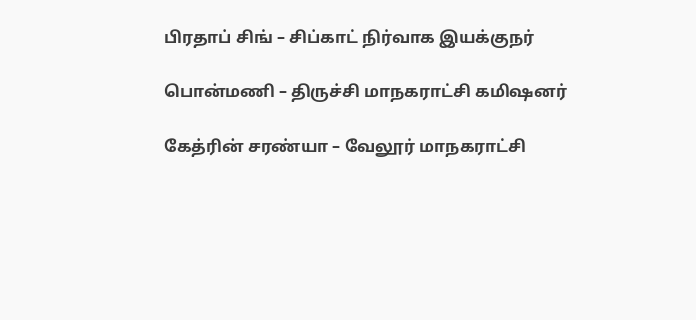பிரதாப் சிங் – சிப்காட் நிர்வாக இயக்குநர்

பொன்மணி – திருச்சி மாநகராட்சி கமிஷனர்

கேத்ரின் சரண்யா – வேலூர் மாநகராட்சி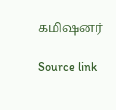கமிஷனர்

Source link